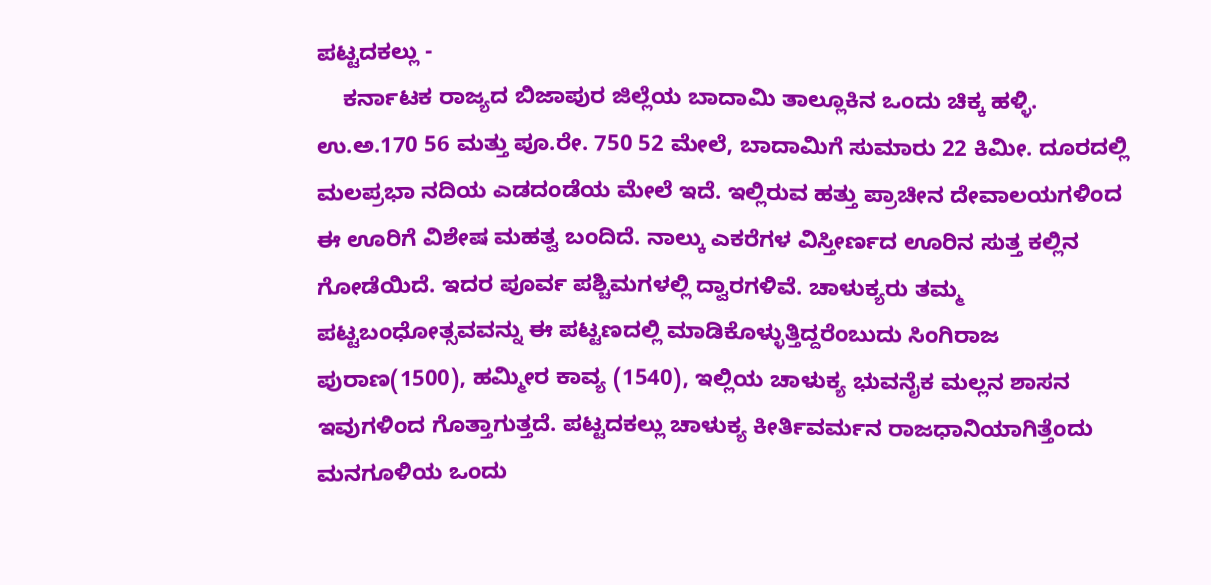ಪಟ್ಟದಕಲ್ಲು -
    ಕರ್ನಾಟಕ ರಾಜ್ಯದ ಬಿಜಾಪುರ ಜಿಲ್ಲೆಯ ಬಾದಾಮಿ ತಾಲ್ಲೂಕಿನ ಒಂದು ಚಿಕ್ಕ ಹಳ್ಳಿ. ಉ.ಅ.170 56 ಮತ್ತು ಪೂ.ರೇ. 750 52 ಮೇಲೆ, ಬಾದಾಮಿಗೆ ಸುಮಾರು 22 ಕಿಮೀ. ದೂರದಲ್ಲಿ ಮಲಪ್ರಭಾ ನದಿಯ ಎಡದಂಡೆಯ ಮೇಲೆ ಇದೆ. ಇಲ್ಲಿರುವ ಹತ್ತು ಪ್ರಾಚೀನ ದೇವಾಲಯಗಳಿಂದ ಈ ಊರಿಗೆ ವಿಶೇಷ ಮಹತ್ವ ಬಂದಿದೆ. ನಾಲ್ಕು ಎಕರೆಗಳ ವಿಸ್ತೀರ್ಣದ ಊರಿನ ಸುತ್ತ ಕಲ್ಲಿನ ಗೋಡೆಯಿದೆ. ಇದರ ಪೂರ್ವ ಪಶ್ಚಿಮಗಳಲ್ಲಿ ದ್ವಾರಗಳಿವೆ. ಚಾಳುಕ್ಯರು ತಮ್ಮ ಪಟ್ಟಬಂಧೋತ್ಸವವನ್ನು ಈ ಪಟ್ಟಣದಲ್ಲಿ ಮಾಡಿಕೊಳ್ಳುತ್ತಿದ್ದರೆಂಬುದು ಸಿಂಗಿರಾಜ ಪುರಾಣ(1500), ಹಮ್ಮೀರ ಕಾವ್ಯ (1540), ಇಲ್ಲಿಯ ಚಾಳುಕ್ಯ ಭುವನೈಕ ಮಲ್ಲನ ಶಾಸನ ಇವುಗಳಿಂದ ಗೊತ್ತಾಗುತ್ತದೆ. ಪಟ್ಟದಕಲ್ಲು ಚಾಳುಕ್ಯ ಕೀರ್ತಿವರ್ಮನ ರಾಜಧಾನಿಯಾಗಿತ್ತೆಂದು ಮನಗೂಳಿಯ ಒಂದು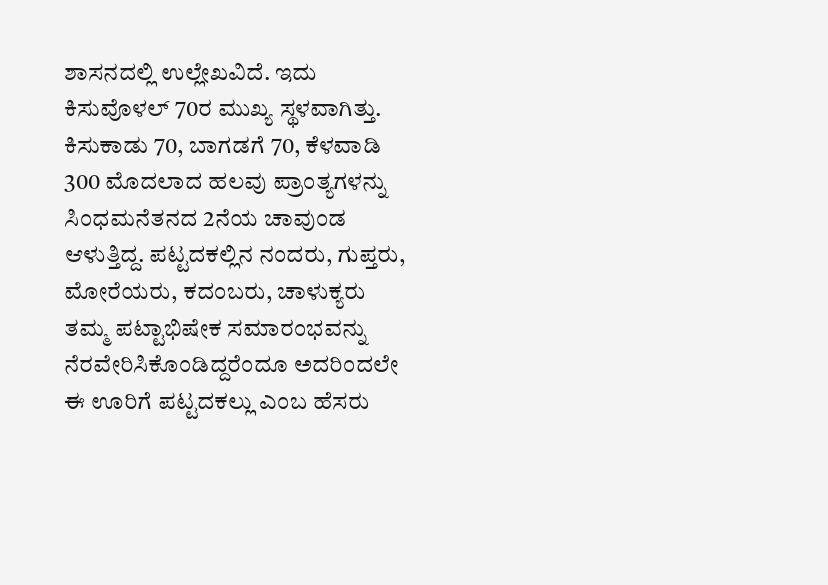ಶಾಸನದಲ್ಲಿ ಉಲ್ಲೇಖವಿದೆ. ಇದು ಕಿಸುವೊಳಲ್ 70ರ ಮುಖ್ಯ ಸ್ಥಳವಾಗಿತ್ತು. ಕಿಸುಕಾಡು 70, ಬಾಗಡಗೆ 70, ಕೆಳವಾಡಿ 300 ಮೊದಲಾದ ಹಲವು ಪ್ರಾಂತ್ಯಗಳನ್ನು ಸಿಂಧಮನೆತನದ 2ನೆಯ ಚಾವುಂಡ ಆಳುತ್ತಿದ್ದ. ಪಟ್ಟದಕಲ್ಲಿನ ನಂದರು, ಗುಪ್ತರು, ಮೋರೆಯರು, ಕದಂಬರು, ಚಾಳುಕ್ಯರು ತಮ್ಮ ಪಟ್ಟಾಭಿಷೇಕ ಸಮಾರಂಭವನ್ನು ನೆರವೇರಿಸಿಕೊಂಡಿದ್ದರೆಂದೂ ಅದರಿಂದಲೇ ಈ ಊರಿಗೆ ಪಟ್ಟದಕಲ್ಲು ಎಂಬ ಹೆಸರು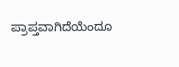ಪ್ರಾಪ್ತವಾಗಿದೆಯೆಂದೂ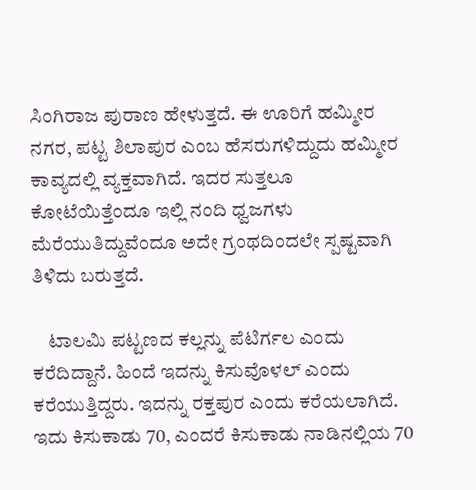ಸಿಂಗಿರಾಜ ಪುರಾಣ ಹೇಳುತ್ತದೆ. ಈ ಊರಿಗೆ ಹಮ್ಮೀರ ನಗರ, ಪಟ್ಟ ಶಿಲಾಪುರ ಎಂಬ ಹೆಸರುಗಳಿದ್ದುದು ಹಮ್ಮೀರ ಕಾವ್ಯದಲ್ಲಿ ವ್ಯಕ್ತವಾಗಿದೆ. ಇದರ ಸುತ್ತಲೂ ಕೋಟೆಯಿತ್ತೆಂದೂ ಇಲ್ಲಿ ನಂದಿ ಧ್ವಜಗಳು ಮೆರೆಯುತಿದ್ದುವೆಂದೂ ಅದೇ ಗ್ರಂಥದಿಂದಲೇ ಸ್ಪಷ್ಟವಾಗಿ ತಿಳಿದು ಬರುತ್ತದೆ.

    ಟಾಲಮಿ ಪಟ್ಟಣದ ಕಲ್ಲನ್ನು ಪೆಟಿರ್ಗಲ ಎಂದು ಕರೆದಿದ್ದಾನೆ. ಹಿಂದೆ ಇದನ್ನು ಕಿಸುವೊಳಲ್ ಎಂದು ಕರೆಯುತ್ತಿದ್ದರು. ಇದನ್ನು ರಕ್ತಪುರ ಎಂದು ಕರೆಯಲಾಗಿದೆ. ಇದು ಕಿಸುಕಾಡು 70, ಎಂದರೆ ಕಿಸುಕಾಡು ನಾಡಿನಲ್ಲಿಯ 70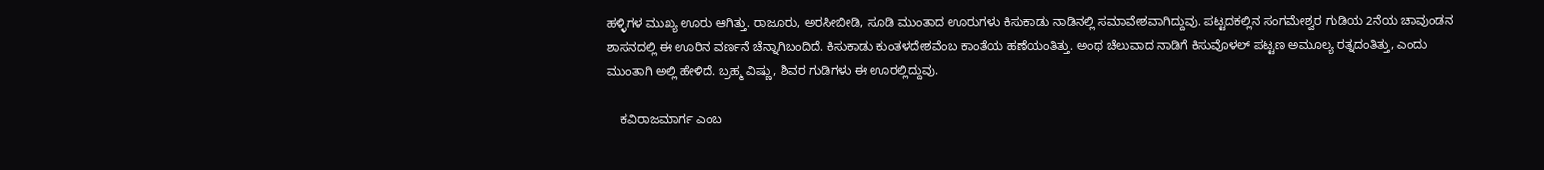ಹಳ್ಳಿಗಳ ಮುಖ್ಯ ಊರು ಆಗಿತ್ತು. ರಾಜೂರು, ಅರಸೀಬೀಡಿ, ಸೂಡಿ ಮುಂತಾದ ಊರುಗಳು ಕಿಸುಕಾಡು ನಾಡಿನಲ್ಲಿ ಸಮಾವೇಶವಾಗಿದ್ದುವು. ಪಟ್ಟದಕಲ್ಲಿನ ಸಂಗಮೇಶ್ವರ ಗುಡಿಯ 2ನೆಯ ಚಾವುಂಡನ ಶಾಸನದಲ್ಲಿ ಈ ಊರಿನ ವರ್ಣನೆ ಚೆನ್ನಾಗಿಬಂದಿದೆ. ಕಿಸುಕಾಡು ಕುಂತಳದೇಶವೆಂಬ ಕಾಂತೆಯ ಹಣೆಯಂತಿತ್ತು. ಅಂಥ ಚೆಲುವಾದ ನಾಡಿಗೆ ಕಿಸುವೊಳಲ್ ಪಟ್ಟಣ ಅಮೂಲ್ಯ ರತ್ನದಂತಿತ್ತು, ಎಂದು ಮುಂತಾಗಿ ಅಲ್ಲಿ ಹೇಳಿದೆ. ಬ್ರಹ್ಮ ವಿಷ್ಣು, ಶಿವರ ಗುಡಿಗಳು ಈ ಊರಲ್ಲಿದ್ದುವು.

    ಕವಿರಾಜಮಾರ್ಗ ಎಂಬ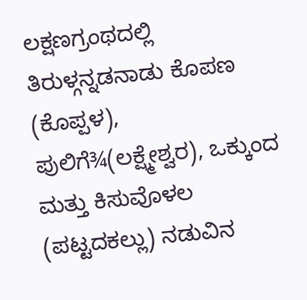ಲಕ್ಷಣಗ್ರಂಥದಲ್ಲಿ ತಿರುಳ್ಗನ್ನಡನಾಡು ಕೊಪಣ (ಕೊಪ್ಪಳ), ಪುಲಿಗೆ¾(ಲಕ್ಷ್ಮೇಶ್ವರ), ಒಕ್ಕುಂದ ಮತ್ತು ಕಿಸುವೊಳಲ (ಪಟ್ಟದಕಲ್ಲು) ನಡುವಿನ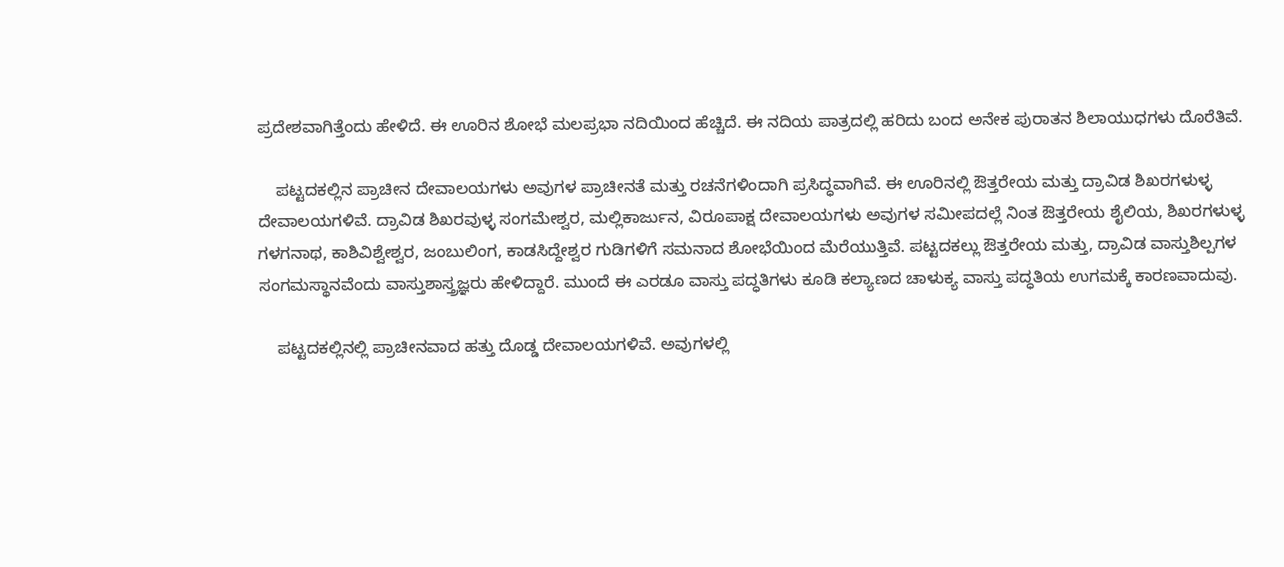ಪ್ರದೇಶವಾಗಿತ್ತೆಂದು ಹೇಳಿದೆ. ಈ ಊರಿನ ಶೋಭೆ ಮಲಪ್ರಭಾ ನದಿಯಿಂದ ಹೆಚ್ಚಿದೆ. ಈ ನದಿಯ ಪಾತ್ರದಲ್ಲಿ ಹರಿದು ಬಂದ ಅನೇಕ ಪುರಾತನ ಶಿಲಾಯುಧಗಳು ದೊರೆತಿವೆ.

    ಪಟ್ಟದಕಲ್ಲಿನ ಪ್ರಾಚೀನ ದೇವಾಲಯಗಳು ಅವುಗಳ ಪ್ರಾಚೀನತೆ ಮತ್ತು ರಚನೆಗಳಿಂದಾಗಿ ಪ್ರಸಿದ್ಧವಾಗಿವೆ. ಈ ಊರಿನಲ್ಲಿ ಔತ್ತರೇಯ ಮತ್ತು ದ್ರಾವಿಡ ಶಿಖರಗಳುಳ್ಳ ದೇವಾಲಯಗಳಿವೆ. ದ್ರಾವಿಡ ಶಿಖರವುಳ್ಳ ಸಂಗಮೇಶ್ವರ, ಮಲ್ಲಿಕಾರ್ಜುನ, ವಿರೂಪಾಕ್ಷ ದೇವಾಲಯಗಳು ಅವುಗಳ ಸಮೀಪದಲ್ಲೆ ನಿಂತ ಔತ್ತರೇಯ ಶೈಲಿಯ, ಶಿಖರಗಳುಳ್ಳ ಗಳಗನಾಥ, ಕಾಶಿವಿಶ್ವೇಶ್ವರ, ಜಂಬುಲಿಂಗ, ಕಾಡಸಿದ್ದೇಶ್ವರ ಗುಡಿಗಳಿಗೆ ಸಮನಾದ ಶೋಭೆಯಿಂದ ಮೆರೆಯುತ್ತಿವೆ. ಪಟ್ಟದಕಲ್ಲು ಔತ್ತರೇಯ ಮತ್ತು, ದ್ರಾವಿಡ ವಾಸ್ತುಶಿಲ್ಪಗಳ ಸಂಗಮಸ್ಥಾನವೆಂದು ವಾಸ್ತುಶಾಸ್ತ್ರಜ್ಞರು ಹೇಳಿದ್ದಾರೆ. ಮುಂದೆ ಈ ಎರಡೂ ವಾಸ್ತು ಪದ್ಧತಿಗಳು ಕೂಡಿ ಕಲ್ಯಾಣದ ಚಾಳುಕ್ಯ ವಾಸ್ತು ಪದ್ಧತಿಯ ಉಗಮಕ್ಕೆ ಕಾರಣವಾದುವು.

    ಪಟ್ಟದಕಲ್ಲಿನಲ್ಲಿ ಪ್ರಾಚೀನವಾದ ಹತ್ತು ದೊಡ್ಡ ದೇವಾಲಯಗಳಿವೆ. ಅವುಗಳಲ್ಲಿ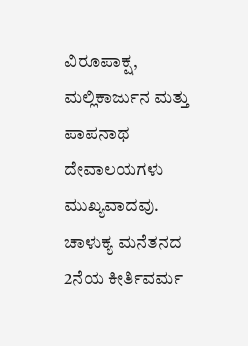ವಿರೂಪಾಕ್ಷ, ಮಲ್ಲಿಕಾರ್ಜುನ ಮತ್ತು ಪಾಪನಾಥ ದೇವಾಲಯಗಳು ಮುಖ್ಯವಾದವು. ಚಾಳುಕ್ಯ ಮನೆತನದ 2ನೆಯ ಕೀರ್ತಿವರ್ಮ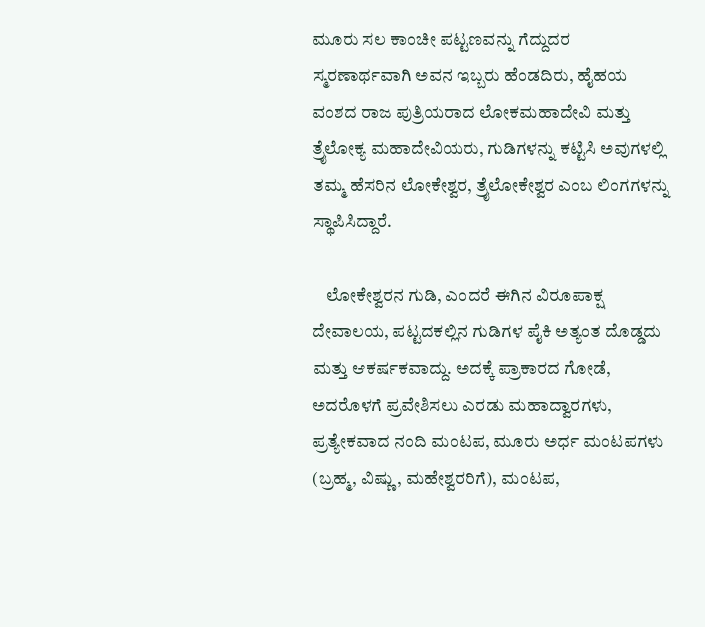ಮೂರು ಸಲ ಕಾಂಚೀ ಪಟ್ಟಣವನ್ನು ಗೆದ್ದುದರ ಸ್ಮರಣಾರ್ಥವಾಗಿ ಅವನ ಇಬ್ಬರು ಹೆಂಡದಿರು, ಹೈಹಯ ವಂಶದ ರಾಜ ಪುತ್ರಿಯರಾದ ಲೋಕಮಹಾದೇವಿ ಮತ್ತು ತ್ರೈಲೋಕ್ಯ ಮಹಾದೇವಿಯರು, ಗುಡಿಗಳನ್ನು ಕಟ್ಟಿಸಿ ಅವುಗಳಲ್ಲಿ ತಮ್ಮ ಹೆಸರಿನ ಲೋಕೇಶ್ವರ, ತ್ರೈಲೋಕೇಶ್ವರ ಎಂಬ ಲಿಂಗಗಳನ್ನು ಸ್ಥಾಪಿಸಿದ್ದಾರೆ.

    ಲೋಕೇಶ್ವರನ ಗುಡಿ, ಎಂದರೆ ಈಗಿನ ವಿರೂಪಾಕ್ಷ ದೇವಾಲಯ, ಪಟ್ಟದಕಲ್ಲಿನ ಗುಡಿಗಳ ಪೈಕಿ ಅತ್ಯಂತ ದೊಡ್ಡದು ಮತ್ತು ಆಕರ್ಷಕವಾದ್ದು. ಅದಕ್ಕೆ ಪ್ರಾಕಾರದ ಗೋಡೆ, ಅದರೊಳಗೆ ಪ್ರವೇಶಿಸಲು ಎರಡು ಮಹಾದ್ವಾರಗಳು, ಪ್ರತ್ಯೇಕವಾದ ನಂದಿ ಮಂಟಪ, ಮೂರು ಅರ್ಧ ಮಂಟಪಗಳು (ಬ್ರಹ್ಮ, ವಿಷ್ಣು, ಮಹೇಶ್ವರರಿಗೆ), ಮಂಟಪ,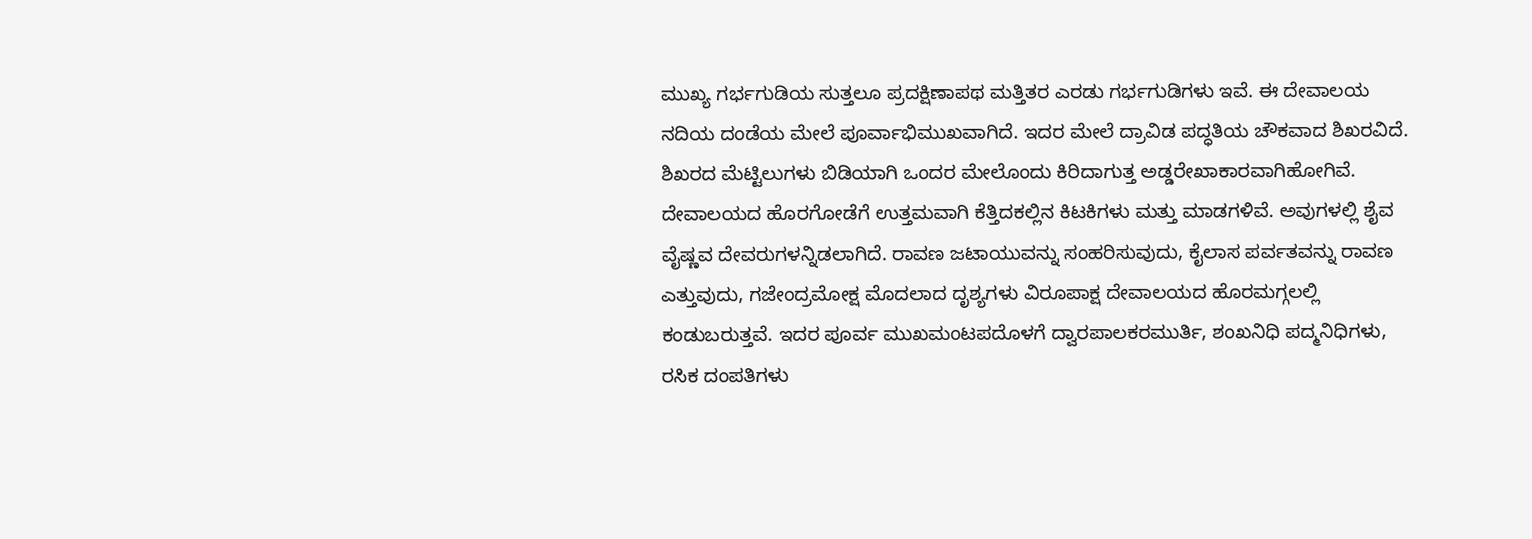ಮುಖ್ಯ ಗರ್ಭಗುಡಿಯ ಸುತ್ತಲೂ ಪ್ರದಕ್ಷಿಣಾಪಥ ಮತ್ತಿತರ ಎರಡು ಗರ್ಭಗುಡಿಗಳು ಇವೆ. ಈ ದೇವಾಲಯ ನದಿಯ ದಂಡೆಯ ಮೇಲೆ ಪೂರ್ವಾಭಿಮುಖವಾಗಿದೆ. ಇದರ ಮೇಲೆ ದ್ರಾವಿಡ ಪದ್ಧತಿಯ ಚೌಕವಾದ ಶಿಖರವಿದೆ. ಶಿಖರದ ಮೆಟ್ಟಿಲುಗಳು ಬಿಡಿಯಾಗಿ ಒಂದರ ಮೇಲೊಂದು ಕಿರಿದಾಗುತ್ತ ಅಡ್ಡರೇಖಾಕಾರವಾಗಿಹೋಗಿವೆ. ದೇವಾಲಯದ ಹೊರಗೋಡೆಗೆ ಉತ್ತಮವಾಗಿ ಕೆತ್ತಿದಕಲ್ಲಿನ ಕಿಟಕಿಗಳು ಮತ್ತು ಮಾಡಗಳಿವೆ. ಅವುಗಳಲ್ಲಿ ಶೈವ ವೈಷ್ಣವ ದೇವರುಗಳನ್ನಿಡಲಾಗಿದೆ. ರಾವಣ ಜಟಾಯುವನ್ನು ಸಂಹರಿಸುವುದು, ಕೈಲಾಸ ಪರ್ವತವನ್ನು ರಾವಣ ಎತ್ತುವುದು, ಗಜೇಂದ್ರಮೋಕ್ಷ ಮೊದಲಾದ ದೃಶ್ಯಗಳು ವಿರೂಪಾಕ್ಷ ದೇವಾಲಯದ ಹೊರಮಗ್ಗಲಲ್ಲಿ ಕಂಡುಬರುತ್ತವೆ. ಇದರ ಪೂರ್ವ ಮುಖಮಂಟಪದೊಳಗೆ ದ್ವಾರಪಾಲಕರಮುರ್ತಿ, ಶಂಖನಿಧಿ ಪದ್ಮನಿಧಿಗಳು, ರಸಿಕ ದಂಪತಿಗಳು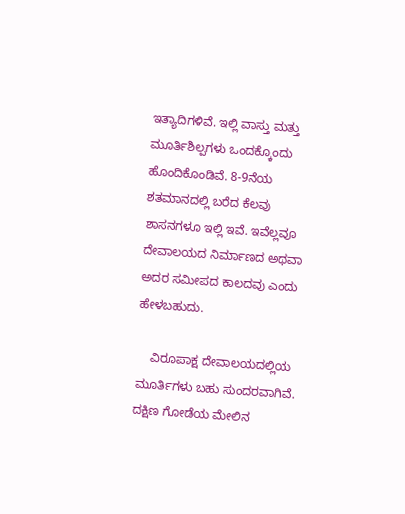ಇತ್ಯಾದಿಗಳಿವೆ. ಇಲ್ಲಿ ವಾಸ್ತು ಮತ್ತು ಮೂರ್ತಿಶಿಲ್ಪಗಳು ಒಂದಕ್ಕೊಂದು ಹೊಂದಿಕೊಂಡಿವೆ. 8-9ನೆಯ ಶತಮಾನದಲ್ಲಿ ಬರೆದ ಕೆಲವು ಶಾಸನಗಳೂ ಇಲ್ಲಿ ಇವೆ. ಇವೆಲ್ಲವೂ ದೇವಾಲಯದ ನಿರ್ಮಾಣದ ಅಥವಾ ಅದರ ಸಮೀಪದ ಕಾಲದವು ಎಂದು ಹೇಳಬಹುದು.

    ವಿರೂಪಾಕ್ಷ ದೇವಾಲಯದಲ್ಲಿಯ ಮೂರ್ತಿಗಳು ಬಹು ಸುಂದರವಾಗಿವೆ. ದಕ್ಷಿಣ ಗೋಡೆಯ ಮೇಲಿನ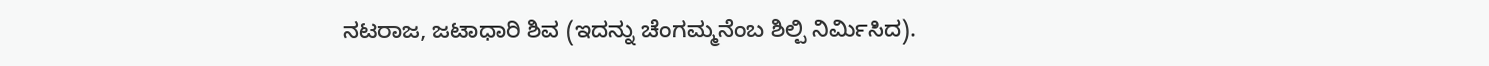ನಟರಾಜ, ಜಟಾಧಾರಿ ಶಿವ (ಇದನ್ನು ಚೆಂಗಮ್ಮನೆಂಬ ಶಿಲ್ಪಿ ನಿರ್ಮಿಸಿದ).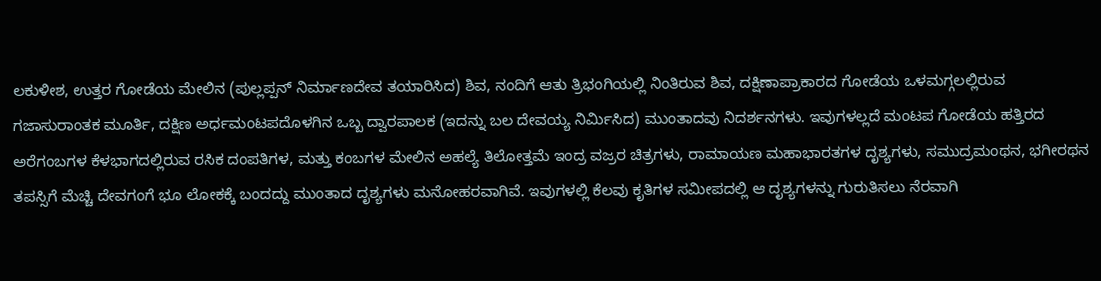ಲಕುಳೀಶ, ಉತ್ತರ ಗೋಡೆಯ ಮೇಲಿನ (ಪುಲ್ಲಪ್ಪನ್ ನಿರ್ಮಾಣದೇವ ತಯಾರಿಸಿದ) ಶಿವ, ನಂದಿಗೆ ಆತು ತ್ರಿಭಂಗಿಯಲ್ಲಿ ನಿಂತಿರುವ ಶಿವ, ದಕ್ಷಿಣಾಪ್ರಾಕಾರದ ಗೋಡೆಯ ಒಳಮಗ್ಗಲಲ್ಲಿರುವ ಗಜಾಸುರಾಂತಕ ಮೂರ್ತಿ, ದಕ್ಷಿಣ ಅರ್ಧಮಂಟಪದೊಳಗಿನ ಒಬ್ಬ ದ್ವಾರಪಾಲಕ (ಇದನ್ನು ಬಲ ದೇವಯ್ಯ ನಿರ್ಮಿಸಿದ) ಮುಂತಾದವು ನಿದರ್ಶನಗಳು. ಇವುಗಳಲ್ಲದೆ ಮಂಟಪ ಗೋಡೆಯ ಹತ್ತಿರದ ಅರೆಗಂಬಗಳ ಕೆಳಭಾಗದಲ್ಲಿರುವ ರಸಿಕ ದಂಪತಿಗಳ, ಮತ್ತು ಕಂಬಗಳ ಮೇಲಿನ ಅಹಲ್ಯೆ ತಿಲೋತ್ತಮೆ ಇಂದ್ರ ವಜ್ರರ ಚಿತ್ರಗಳು, ರಾಮಾಯಣ ಮಹಾಭಾರತಗಳ ದೃಶ್ಯಗಳು, ಸಮುದ್ರಮಂಥನ, ಭಗೀರಥನ ತಪಸ್ಸಿಗೆ ಮೆಚ್ಚಿ ದೇವಗಂಗೆ ಭೂ ಲೋಕಕ್ಕೆ ಬಂದದ್ದು ಮುಂತಾದ ದೃಶ್ಯಗಳು ಮನೋಹರವಾಗಿವೆ. ಇವುಗಳಲ್ಲಿ ಕೆಲವು ಕೃತಿಗಳ ಸಮೀಪದಲ್ಲಿ ಆ ದೃಶ್ಯಗಳನ್ನು ಗುರುತಿಸಲು ನೆರವಾಗಿ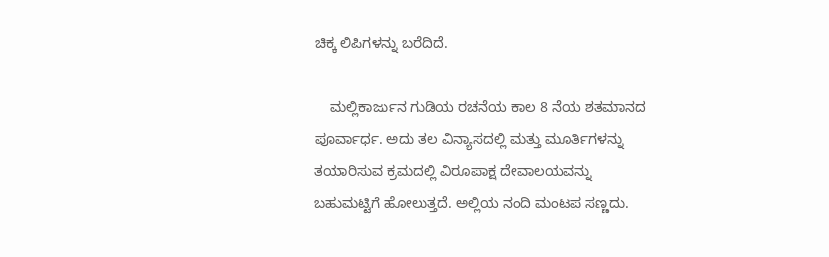ಚಿಕ್ಕ ಲಿಪಿಗಳನ್ನು ಬರೆದಿದೆ.

    ಮಲ್ಲಿಕಾರ್ಜುನ ಗುಡಿಯ ರಚನೆಯ ಕಾಲ 8 ನೆಯ ಶತಮಾನದ ಪೂರ್ವಾರ್ಧ. ಅದು ತಲ ವಿನ್ಯಾಸದಲ್ಲಿ ಮತ್ತು ಮೂರ್ತಿಗಳನ್ನು ತಯಾರಿಸುವ ಕ್ರಮದಲ್ಲಿ ವಿರೂಪಾಕ್ಷ ದೇವಾಲಯವನ್ನು ಬಹುಮಟ್ಟಿಗೆ ಹೋಲುತ್ತದೆ. ಅಲ್ಲಿಯ ನಂದಿ ಮಂಟಪ ಸಣ್ಣದು.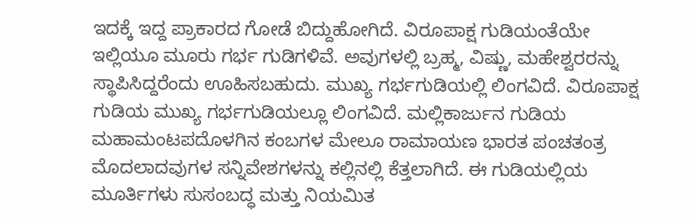ಇದಕ್ಕೆ ಇದ್ದ ಪ್ರಾಕಾರದ ಗೋಡೆ ಬಿದ್ದುಹೋಗಿದೆ. ವಿರೂಪಾಕ್ಷ ಗುಡಿಯಂತೆಯೇ ಇಲ್ಲಿಯೂ ಮೂರು ಗರ್ಭ ಗುಡಿಗಳಿವೆ. ಅವುಗಳಲ್ಲಿ ಬ್ರಹ್ಮ, ವಿಷ್ಣು, ಮಹೇಶ್ವರರನ್ನು ಸ್ಥಾಪಿಸಿದ್ದರೆಂದು ಊಹಿಸಬಹುದು. ಮುಖ್ಯ ಗರ್ಭಗುಡಿಯಲ್ಲಿ ಲಿಂಗವಿದೆ. ವಿರೂಪಾಕ್ಷ ಗುಡಿಯ ಮುಖ್ಯ ಗರ್ಭಗುಡಿಯಲ್ಲೂ ಲಿಂಗವಿದೆ. ಮಲ್ಲಿಕಾರ್ಜುನ ಗುಡಿಯ ಮಹಾಮಂಟಪದೊಳಗಿನ ಕಂಬಗಳ ಮೇಲೂ ರಾಮಾಯಣ ಭಾರತ ಪಂಚತಂತ್ರ ಮೊದಲಾದವುಗಳ ಸನ್ನಿವೇಶಗಳನ್ನು ಕಲ್ಲಿನಲ್ಲಿ ಕೆತ್ತಲಾಗಿದೆ. ಈ ಗುಡಿಯಲ್ಲಿಯ ಮೂರ್ತಿಗಳು ಸುಸಂಬದ್ಧ ಮತ್ತು ನಿಯಮಿತ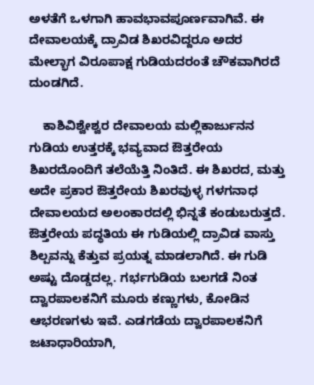ಅಳತೆಗೆ ಒಳಗಾಗಿ ಹಾವಭಾವಪೂರ್ಣವಾಗಿವೆ. ಈ ದೇವಾಲಯಕ್ಕೆ ದ್ರಾವಿಡ ಶಿಖರವಿದ್ದರೂ ಅದರ ಮೇಲ್ಭಾಗ ವಿರೂಪಾಕ್ಷ ಗುಡಿಯದರಂತೆ ಚೌಕವಾಗಿರದೆ ದುಂಡಗಿದೆ.

    ಕಾಶಿವಿಶ್ವೇಶ್ವರ ದೇವಾಲಯ ಮಲ್ಲಿಕಾರ್ಜುನನ ಗುಡಿಯ ಉತ್ತರಕ್ಕೆ ಭವ್ಯವಾದ ಔತ್ತರೇಯ ಶಿಖರದೊಂದಿಗೆ ತಲೆಯೆತ್ತಿ ನಿಂತಿದೆ. ಈ ಶಿಖರದ, ಮತ್ತು ಅದೇ ಪ್ರಕಾರ ಔತ್ತರೇಯ ಶಿಖರವುಳ್ಳ ಗಳಗನಾಧ ದೇವಾಲಯದ ಅಲಂಕಾರದಲ್ಲಿ ಭಿನ್ನತೆ ಕಂಡುಬರುತ್ತದೆ. ಔತ್ತರೇಯ ಪದ್ಧತಿಯ ಈ ಗುಡಿಯಲ್ಲಿ ದ್ರಾವಿಡ ವಾಸ್ತು ಶಿಲ್ಪವನ್ನು ಕೆತ್ತುವ ಪ್ರಯತ್ನ ಮಾಡಲಾಗಿದೆ. ಈ ಗುಡಿ ಅಷ್ಟು ದೊಡ್ಡದಲ್ಲ. ಗರ್ಭಗುಡಿಯ ಬಲಗಡೆ ನಿಂತ ದ್ವಾರಪಾಲಕನಿಗೆ ಮೂರು ಕಣ್ಣುಗಳು, ಕೋಡಿನ ಆಭರಣಗಳು ಇವೆ. ಎಡಗಡೆಯ ದ್ವಾರಪಾಲಕನಿಗೆ ಜಟಾಧಾರಿಯಾಗಿ,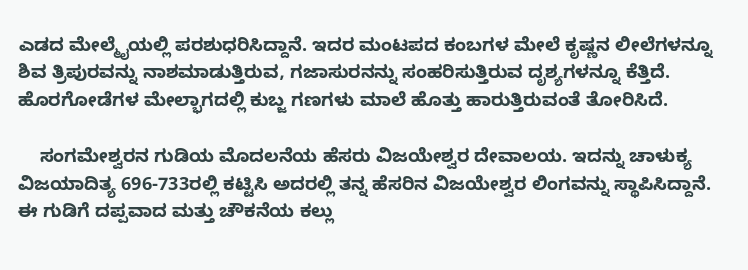ಎಡದ ಮೇಲ್ಮೈಯಲ್ಲಿ ಪರಶುಧರಿಸಿದ್ದಾನೆ. ಇದರ ಮಂಟಪದ ಕಂಬಗಳ ಮೇಲೆ ಕೃಷ್ಣನ ಲೀಲೆಗಳನ್ನೂ ಶಿವ ತ್ರಿಪುರವನ್ನು ನಾಶಮಾಡುತ್ತಿರುವ, ಗಜಾಸುರನನ್ನು ಸಂಹರಿಸುತ್ತಿರುವ ದೃಶ್ಯಗಳನ್ನೂ ಕೆತ್ತಿದೆ. ಹೊರಗೋಡೆಗಳ ಮೇಲ್ಭಾಗದಲ್ಲಿ ಕುಬ್ಜ ಗಣಗಳು ಮಾಲೆ ಹೊತ್ತು ಹಾರುತ್ತಿರುವಂತೆ ತೋರಿಸಿದೆ.

    ಸಂಗಮೇಶ್ವರನ ಗುಡಿಯ ಮೊದಲನೆಯ ಹೆಸರು ವಿಜಯೇಶ್ವರ ದೇವಾಲಯ. ಇದನ್ನು ಚಾಳುಕ್ಯ ವಿಜಯಾದಿತ್ಯ 696-733ರಲ್ಲಿ ಕಟ್ಟಿಸಿ ಅದರಲ್ಲಿ ತನ್ನ ಹೆಸರಿನ ವಿಜಯೇಶ್ವರ ಲಿಂಗವನ್ನು ಸ್ಥಾಪಿಸಿದ್ದಾನೆ. ಈ ಗುಡಿಗೆ ದಪ್ಪವಾದ ಮತ್ತು ಚೌಕನೆಯ ಕಲ್ಲು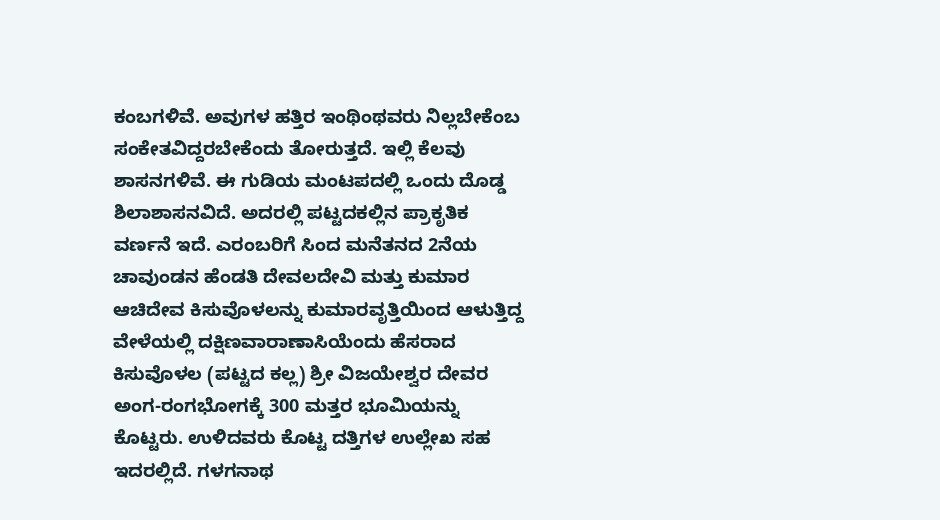ಕಂಬಗಳಿವೆ. ಅವುಗಳ ಹತ್ತಿರ ಇಂಥಿಂಥವರು ನಿಲ್ಲಬೇಕೆಂಬ ಸಂಕೇತವಿದ್ದರಬೇಕೆಂದು ತೋರುತ್ತದೆ. ಇಲ್ಲಿ ಕೆಲವು ಶಾಸನಗಳಿವೆ. ಈ ಗುಡಿಯ ಮಂಟಪದಲ್ಲಿ ಒಂದು ದೊಡ್ಡ ಶಿಲಾಶಾಸನವಿದೆ. ಅದರಲ್ಲಿ ಪಟ್ಟದಕಲ್ಲಿನ ಪ್ರಾಕೃತಿಕ ವರ್ಣನೆ ಇದೆ. ಎರಂಬರಿಗೆ ಸಿಂದ ಮನೆತನದ 2ನೆಯ ಚಾವುಂಡನ ಹೆಂಡತಿ ದೇವಲದೇವಿ ಮತ್ತು ಕುಮಾರ ಆಚಿದೇವ ಕಿಸುವೊಳಲನ್ನು ಕುಮಾರವೃತ್ತಿಯಿಂದ ಆಳುತ್ತಿದ್ದ ವೇಳೆಯಲ್ಲಿ ದಕ್ಷಿಣವಾರಾಣಾಸಿಯೆಂದು ಹೆಸರಾದ ಕಿಸುವೊಳಲ (ಪಟ್ಟದ ಕಲ್ಲ) ಶ್ರೀ ವಿಜಯೇಶ್ವರ ದೇವರ ಅಂಗ-ರಂಗಭೋಗಕ್ಕೆ 300 ಮತ್ತರ ಭೂಮಿಯನ್ನು ಕೊಟ್ಟರು. ಉಳಿದವರು ಕೊಟ್ಟ ದತ್ತಿಗಳ ಉಲ್ಲೇಖ ಸಹ ಇದರಲ್ಲಿದೆ. ಗಳಗನಾಥ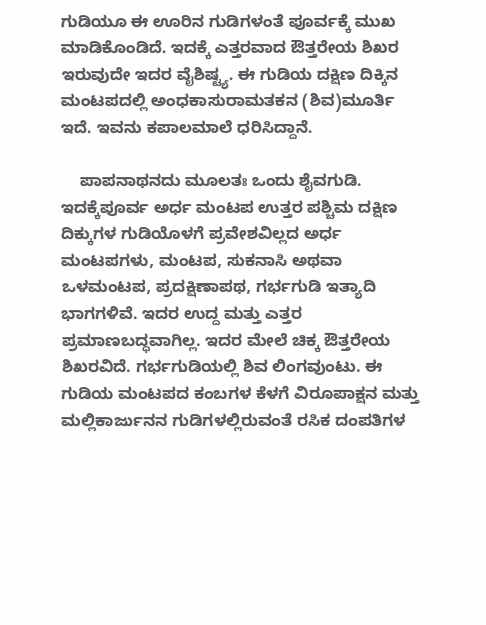ಗುಡಿಯೂ ಈ ಊರಿನ ಗುಡಿಗಳಂತೆ ಪೂರ್ವಕ್ಕೆ ಮುಖ ಮಾಡಿಕೊಂಡಿದೆ. ಇದಕ್ಕೆ ಎತ್ತರವಾದ ಔತ್ತರೇಯ ಶಿಖರ ಇರುವುದೇ ಇದರ ವೈಶಿಷ್ಟ್ಯ. ಈ ಗುಡಿಯ ದಕ್ಷಿಣ ದಿಕ್ಕಿನ ಮಂಟಪದಲ್ಲಿ ಅಂಧಕಾಸುರಾಮತಕನ (ಶಿವ)ಮೂರ್ತಿ ಇದೆ. ಇವನು ಕಪಾಲಮಾಲೆ ಧರಿಸಿದ್ದಾನೆ.

    ಪಾಪನಾಥನದು ಮೂಲತಃ ಒಂದು ಶೈವಗುಡಿ. ಇದಕ್ಕೆಪೂರ್ವ ಅರ್ಧ ಮಂಟಪ ಉತ್ತರ ಪಶ್ಚಿಮ ದಕ್ಷಿಣ ದಿಕ್ಕುಗಳ ಗುಡಿಯೊಳಗೆ ಪ್ರವೇಶವಿಲ್ಲದ ಅರ್ಧ ಮಂಟಪಗಳು, ಮಂಟಪ, ಸುಕನಾಸಿ ಅಥವಾ ಒಳಮಂಟಪ, ಪ್ರದಕ್ಷಿಣಾಪಥ, ಗರ್ಭಗುಡಿ ಇತ್ಯಾದಿ ಭಾಗಗಳಿವೆ. ಇದರ ಉದ್ದ ಮತ್ತು ಎತ್ತರ ಪ್ರಮಾಣಬದ್ಧವಾಗಿಲ್ಲ. ಇದರ ಮೇಲೆ ಚಿಕ್ಕ ಔತ್ತರೇಯ ಶಿಖರವಿದೆ. ಗರ್ಭಗುಡಿಯಲ್ಲಿ ಶಿವ ಲಿಂಗವುಂಟು. ಈ ಗುಡಿಯ ಮಂಟಪದ ಕಂಬಗಳ ಕೆಳಗೆ ವಿರೂಪಾಕ್ಷನ ಮತ್ತು ಮಲ್ಲಿಕಾರ್ಜುನನ ಗುಡಿಗಳಲ್ಲಿರುವಂತೆ ರಸಿಕ ದಂಪತಿಗಳ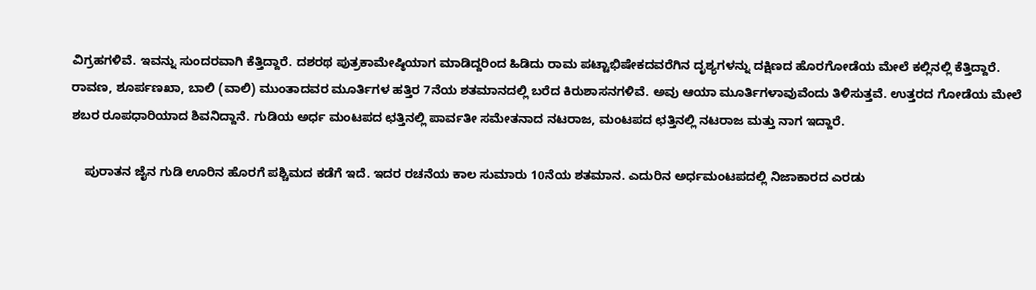ವಿಗ್ರಹಗಳಿವೆ. ಇವನ್ನು ಸುಂದರವಾಗಿ ಕೆತ್ತಿದ್ದಾರೆ. ದಶರಥ ಪುತ್ರಕಾಮೇಷ್ಠಿಯಾಗ ಮಾಡಿದ್ದರಿಂದ ಹಿಡಿದು ರಾಮ ಪಟ್ಟಾಭಿಷೇಕದವರೆಗಿನ ದೃಶ್ಯಗಳನ್ನು ದಕ್ಷಿಣದ ಹೊರಗೋಡೆಯ ಮೇಲೆ ಕಲ್ಲಿನಲ್ಲಿ ಕೆತ್ತಿದ್ದಾರೆ. ರಾವಣ, ಶೂರ್ಪಣಖಾ, ಬಾಲಿ (ವಾಲಿ) ಮುಂತಾದವರ ಮೂರ್ತಿಗಳ ಹತ್ತಿರ 7ನೆಯ ಶತಮಾನದಲ್ಲಿ ಬರೆದ ಕಿರುಶಾಸನಗಳಿವೆ. ಅವು ಆಯಾ ಮೂರ್ತಿಗಳಾವುವೆಂದು ತಿಳಿಸುತ್ತವೆ. ಉತ್ತರದ ಗೋಡೆಯ ಮೇಲೆ ಶಬರ ರೂಪಧಾರಿಯಾದ ಶಿವನಿದ್ದಾನೆ. ಗುಡಿಯ ಅರ್ಧ ಮಂಟಪದ ಛತ್ತಿನಲ್ಲಿ ಪಾರ್ವತೀ ಸಮೇತನಾದ ನಟರಾಜ, ಮಂಟಪದ ಛತ್ತಿನಲ್ಲಿ ನಟರಾಜ ಮತ್ತು ನಾಗ ಇದ್ದಾರೆ.

    ಪುರಾತನ ಜೈನ ಗುಡಿ ಊರಿನ ಹೊರಗೆ ಪಶ್ಚಿಮದ ಕಡೆಗೆ ಇದೆ. ಇದರ ರಚನೆಯ ಕಾಲ ಸುಮಾರು 10ನೆಯ ಶತಮಾನ. ಎದುರಿನ ಅರ್ಧಮಂಟಪದಲ್ಲಿ ನಿಜಾಕಾರದ ಎರಡು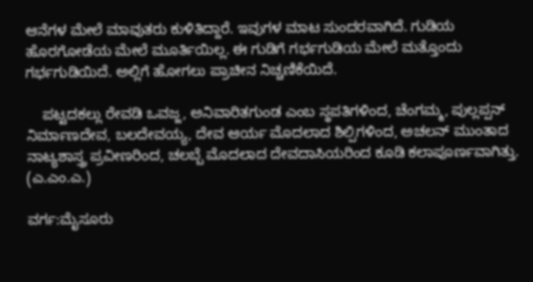ಆನೆಗಳ ಮೇಲೆ ಮಾವುತರು ಕುಳಿತಿದ್ದಾರೆ. ಇವುಗಳ ಮಾಟ ಸುಂದರವಾಗಿದೆ. ಗುಡಿಯ ಹೊರಗೋಡೆಯ ಮೇಲೆ ಮೂರ್ತಿಯಿಲ್ಲ. ಈ ಗುಡಿಗೆ ಗರ್ಭಗುಡಿಯ ಮೇಲೆ ಮತ್ತೊಂದು ಗರ್ಭಗುಡಿಯಿದೆ. ಅಲ್ಲಿಗೆ ಹೋಗಲು ಪ್ರಾಚೀನ ನಿಚ್ಚಣಿಕೆಯಿದೆ.

    ಪಟ್ಟದಕಲ್ಲು ರೇವಡಿ ಒವಜ್ಜ, ಅನಿವಾರಿತಗುಂಡ ಎಂಬ ಸ್ಥಪತಿಗಳಿಂದ, ಚೆಂಗಮ್ಮ, ಪುಲ್ಲಪ್ಪನ್ ನಿರ್ಮಾಣದೇವ, ಬಲದೇವಯ್ಯ, ದೇವ ಆರ್ಯ ಮೊದಲಾದ ಶಿಲ್ಪಿಗಳಿಂದ, ಅಚಲನ್ ಮುಂತಾದ ನಾಟ್ಯಶಾಸ್ತ್ರ ಪ್ರವೀಣರಿಂದ, ಚಲಬ್ಬೆ ಮೊದಲಾದ ದೇವದಾಸಿಯರಿಂದ ಕೂಡಿ ಕಲಾಪೂರ್ಣವಾಗಿತ್ತು.                               (ಎ.ಎಂ.ಎ.)

ವರ್ಗ:ಮೈಸೂರು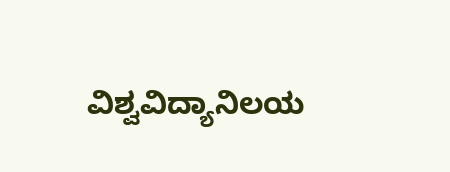ವಿಶ್ವವಿದ್ಯಾನಿಲಯ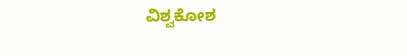ವಿಶ್ವಕೋಶ